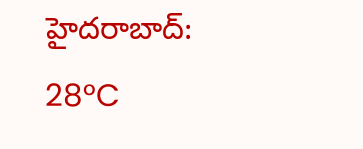హైదరాబాద్: 28°C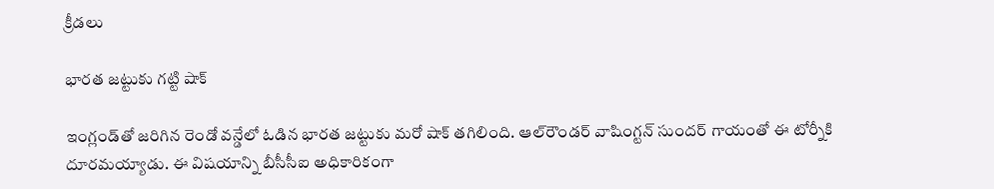క్రీడలు

భారత జట్టుకు గట్టి షాక్

ఇంగ్లండ్‌తో జరిగిన రెండో వన్డేలో ఓడిన భారత జట్టుకు మరో షాక్ తగిలింది. ఆల్‌రౌండర్ వాషింగ్టన్ సుందర్ గాయంతో ఈ టోర్నీకి దూరమయ్యాడు. ఈ విషయాన్ని బీసీసీఐ అధికారికంగా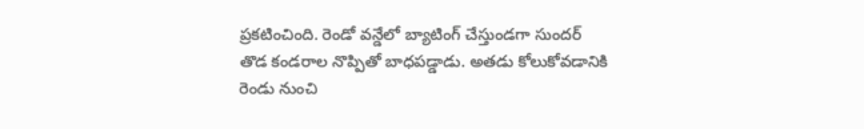ప్రకటించింది. రెండో వన్డేలో బ్యాటింగ్ చేస్తుండగా సుందర్ తొడ కండరాల నొప్పితో బాధపడ్డాడు. అతడు కోలుకోవడానికి రెండు నుంచి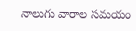నాలుగు వారాల సమయం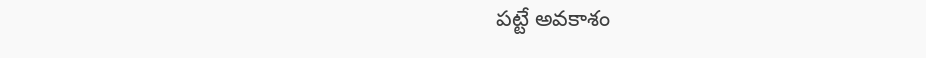పట్టే అవకాశం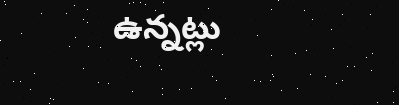ఉన్నట్లు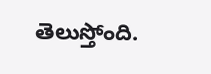తెలుస్తోంది.